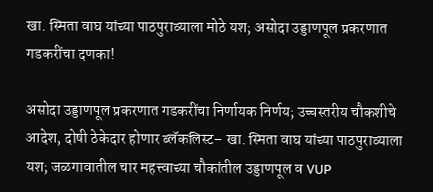खा. स्मिता वाघ यांच्या पाठपुराव्याला मोठे यश; असोदा उड्डाणपूल प्रकरणात गडकरींचा दणका!

असोदा उड्डाणपूल प्रकरणात गडकरींचा निर्णायक निर्णय; उच्चस्तरीय चौकशीचे आदेश, दोषी ठेकेदार होणार ब्लॅकलिस्ट– खा. स्मिता वाघ यांच्या पाठपुराव्याला यश; जळगावातील चार महत्त्वाच्या चौकांतील उड्डाणपूल व VUP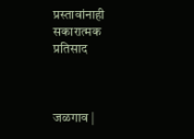प्रस्तावांनाही सकारात्मक प्रतिसाद



जळगाव |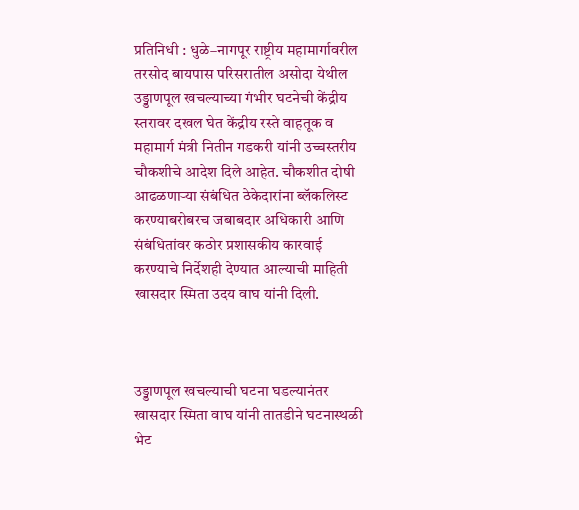प्रतिनिधी : धुळे–नागपूर राष्ट्रीय महामार्गावरील तरसोद बायपास परिसरातील असोदा येथील उड्डाणपूल खचल्याच्या गंभीर घटनेची केंद्रीय स्तरावर दखल घेत केंद्रीय रस्ते वाहतूक व महामार्ग मंत्री नितीन गडकरी यांनी उच्चस्तरीय चौकशीचे आदेश दिले आहेत. चौकशीत दोषी आढळणाऱ्या संबंधित ठेकेदारांना ब्लॅकलिस्ट करण्याबरोबरच जबाबदार अधिकारी आणि संबंधितांवर कठोर प्रशासकीय कारवाई करण्याचे निर्देशही देण्यात आल्याची माहिती खासदार स्मिता उदय वाघ यांनी दिली.



उड्डाणपूल खचल्याची घटना घडल्यानंतर खासदार स्मिता वाघ यांनी तातडीने घटनास्थळी भेट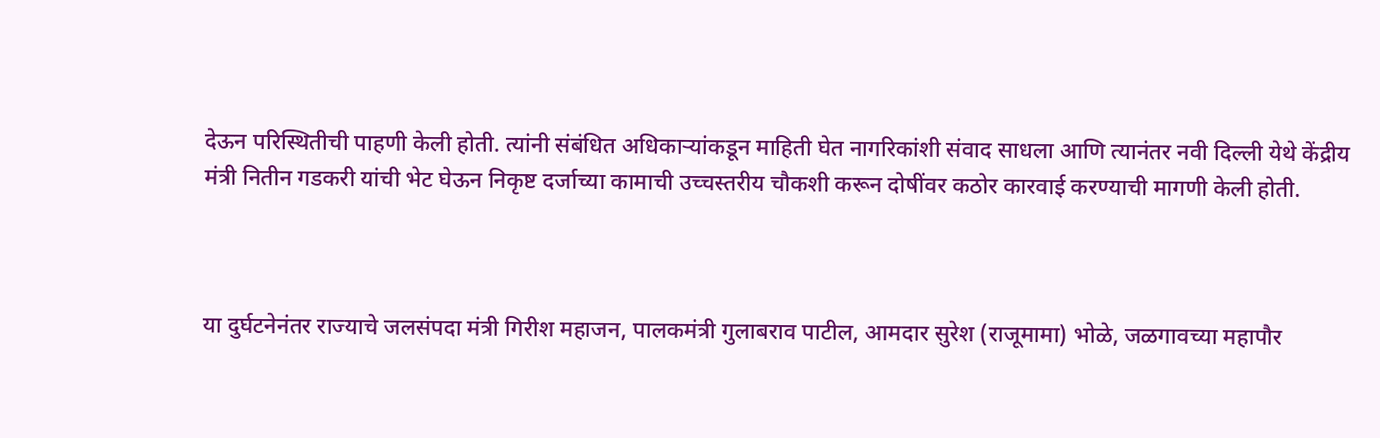देऊन परिस्थितीची पाहणी केली होती. त्यांनी संबंधित अधिकाऱ्यांकडून माहिती घेत नागरिकांशी संवाद साधला आणि त्यानंतर नवी दिल्ली येथे केंद्रीय मंत्री नितीन गडकरी यांची भेट घेऊन निकृष्ट दर्जाच्या कामाची उच्चस्तरीय चौकशी करून दोषींवर कठोर कारवाई करण्याची मागणी केली होती.



या दुर्घटनेनंतर राज्याचे जलसंपदा मंत्री गिरीश महाजन, पालकमंत्री गुलाबराव पाटील, आमदार सुरेश (राजूमामा) भोळे, जळगावच्या महापौर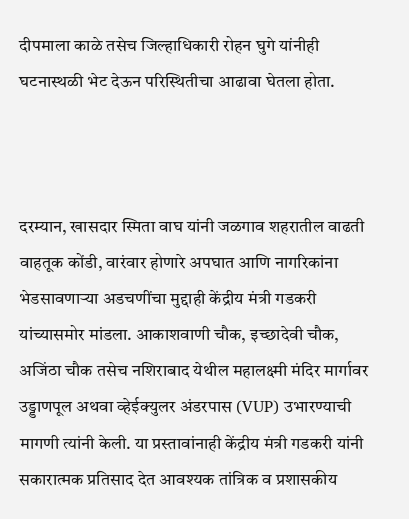दीपमाला काळे तसेच जिल्हाधिकारी रोहन घुगे यांनीही घटनास्थळी भेट देऊन परिस्थितीचा आढावा घेतला होता.



दरम्यान, खासदार स्मिता वाघ यांनी जळगाव शहरातील वाढती वाहतूक कोंडी, वारंवार होणारे अपघात आणि नागरिकांना भेडसावणाऱ्या अडचणींचा मुद्दाही केंद्रीय मंत्री गडकरी यांच्यासमोर मांडला. आकाशवाणी चौक, इच्छादेवी चौक, अजिंठा चौक तसेच नशिराबाद येथील महालक्ष्मी मंदिर मार्गावर उड्डाणपूल अथवा व्हेईक्युलर अंडरपास (VUP) उभारण्याची मागणी त्यांनी केली. या प्रस्तावांनाही केंद्रीय मंत्री गडकरी यांनी सकारात्मक प्रतिसाद देत आवश्यक तांत्रिक व प्रशासकीय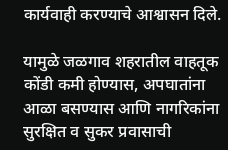कार्यवाही करण्याचे आश्वासन दिले.

यामुळे जळगाव शहरातील वाहतूक कोंडी कमी होण्यास, अपघातांना आळा बसण्यास आणि नागरिकांना सुरक्षित व सुकर प्रवासाची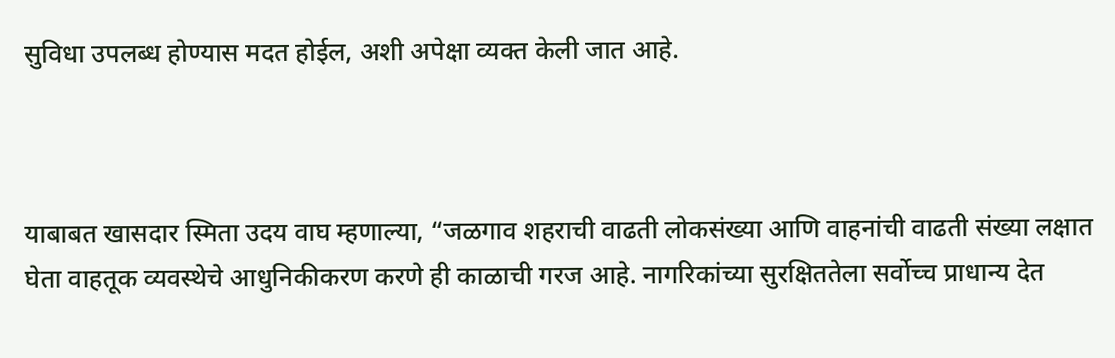सुविधा उपलब्ध होण्यास मदत होईल, अशी अपेक्षा व्यक्त केली जात आहे.



याबाबत खासदार स्मिता उदय वाघ म्हणाल्या, “जळगाव शहराची वाढती लोकसंख्या आणि वाहनांची वाढती संख्या लक्षात घेता वाहतूक व्यवस्थेचे आधुनिकीकरण करणे ही काळाची गरज आहे. नागरिकांच्या सुरक्षिततेला सर्वोच्च प्राधान्य देत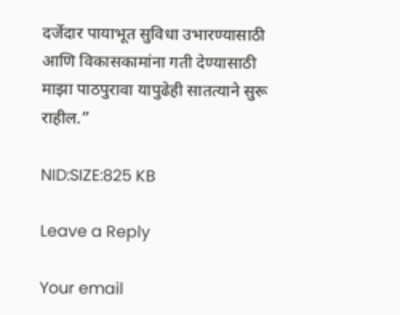दर्जेदार पायाभूत सुविधा उभारण्यासाठी आणि विकासकामांना गती देण्यासाठी माझा पाठपुरावा यापुढेही सातत्याने सुरू राहील.”

NID:SIZE:825 KB

Leave a Reply

Your email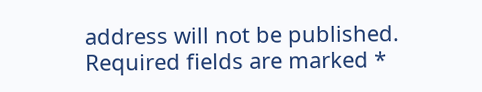address will not be published. Required fields are marked *